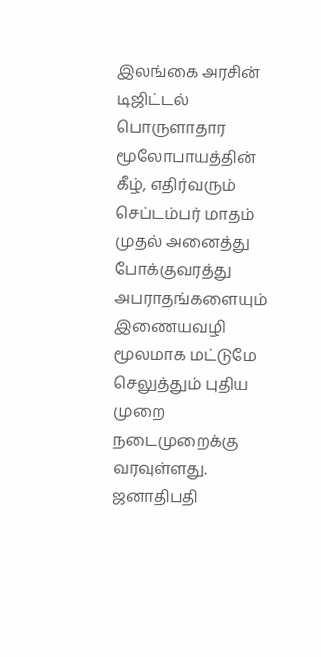இலங்கை அரசின் டிஜிட்டல் பொருளாதார மூலோபாயத்தின் கீழ், எதிர்வரும் செப்டம்பர் மாதம் முதல் அனைத்து போக்குவரத்து அபராதங்களையும் இணையவழி மூலமாக மட்டுமே செலுத்தும் புதிய முறை நடைமுறைக்கு வரவுள்ளது.
ஜனாதிபதி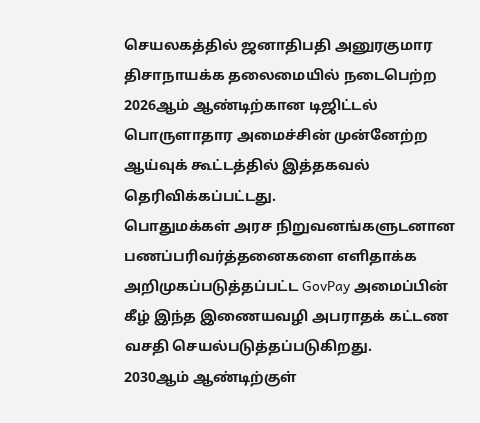செயலகத்தில் ஜனாதிபதி அனுரகுமார திசாநாயக்க தலைமையில் நடைபெற்ற 2026ஆம் ஆண்டிற்கான டிஜிட்டல் பொருளாதார அமைச்சின் முன்னேற்ற ஆய்வுக் கூட்டத்தில் இத்தகவல் தெரிவிக்கப்பட்டது.
பொதுமக்கள் அரச நிறுவனங்களுடனான பணப்பரிவர்த்தனைகளை எளிதாக்க அறிமுகப்படுத்தப்பட்ட GovPay அமைப்பின் கீழ் இந்த இணையவழி அபராதக் கட்டண வசதி செயல்படுத்தப்படுகிறது.
2030ஆம் ஆண்டிற்குள்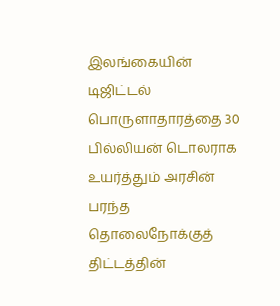இலங்கையின் டிஜிட்டல் பொருளாதாரத்தை 30 பில்லியன் டொலராக உயர்த்தும் அரசின் பரந்த தொலைநோக்குத் திட்டத்தின்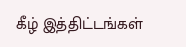கீழ் இத்திட்டங்கள்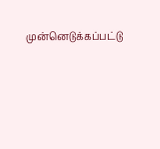முன்னெடுக்கப்பட்டு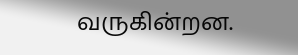வருகின்றன.